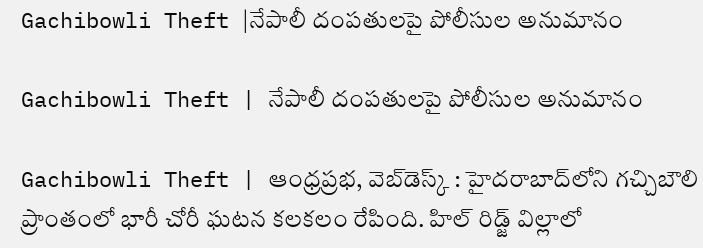Gachibowli Theft |నేపాలీ దంపతులపై పోలీసుల అనుమానం

Gachibowli Theft | నేపాలీ దంపతులపై పోలీసుల అనుమానం

Gachibowli Theft | ఆంధ్రప్రభ, వెబ్‌డెస్క్‌ : హైదరాబాద్‌లోని గచ్చిబౌలి ప్రాంతంలో భారీ చోరీ ఘటన కలకలం రేపింది. హిల్ రిడ్జ్ విల్లాలో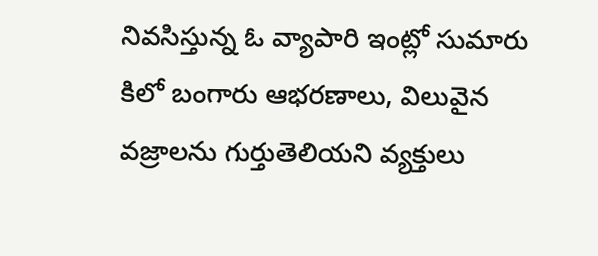నివసిస్తున్న ఓ వ్యాపారి ఇంట్లో సుమారు కిలో బంగారు ఆభరణాలు, విలువైన వజ్రాలను గుర్తుతెలియని వ్యక్తులు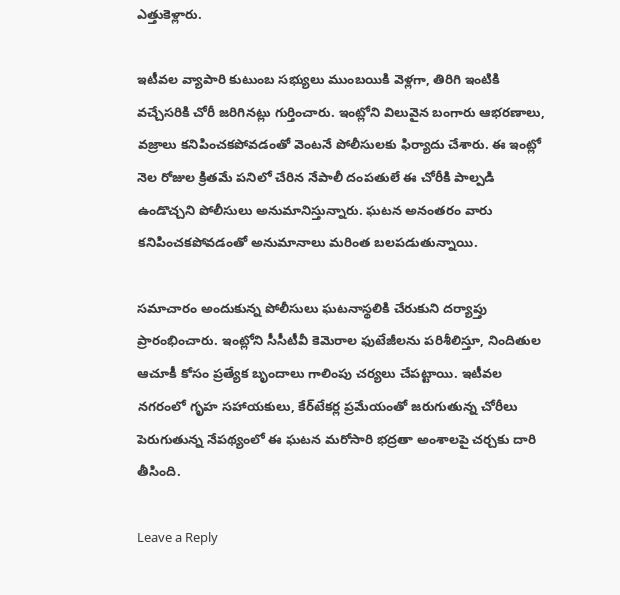ఎత్తుకెళ్లారు.

ఇటీవల వ్యాపారి కుటుంబ సభ్యులు ముంబయికి వెళ్లగా, తిరిగి ఇంటికి వచ్చేసరికి చోరీ జరిగినట్లు గుర్తించారు. ఇంట్లోని విలువైన బంగారు ఆభరణాలు, వజ్రాలు కనిపించకపోవడంతో వెంటనే పోలీసులకు ఫిర్యాదు చేశారు. ఈ ఇంట్లో నెల రోజుల క్రితమే పనిలో చేరిన నేపాలీ దంపతులే ఈ చోరీకి పాల్పడి ఉండొచ్చని పోలీసులు అనుమానిస్తున్నారు. ఘటన అనంతరం వారు కనిపించకపోవడంతో అనుమానాలు మరింత బలపడుతున్నాయి.

సమాచారం అందుకున్న పోలీసులు ఘటనాస్థలికి చేరుకుని దర్యాప్తు ప్రారంభించారు. ఇంట్లోని సీసీటీవీ కెమెరాల ఫుటేజీలను పరిశీలిస్తూ, నిందితుల ఆచూకీ కోసం ప్రత్యేక బృందాలు గాలింపు చర్యలు చేపట్టాయి. ఇటీవల నగరంలో గృహ సహాయకులు, కేర్‌టేకర్ల ప్రమేయంతో జరుగుతున్న చోరీలు పెరుగుతున్న నేపథ్యంలో ఈ ఘటన మరోసారి భద్రతా అంశాలపై చర్చకు దారి తీసింది.

Leave a Reply